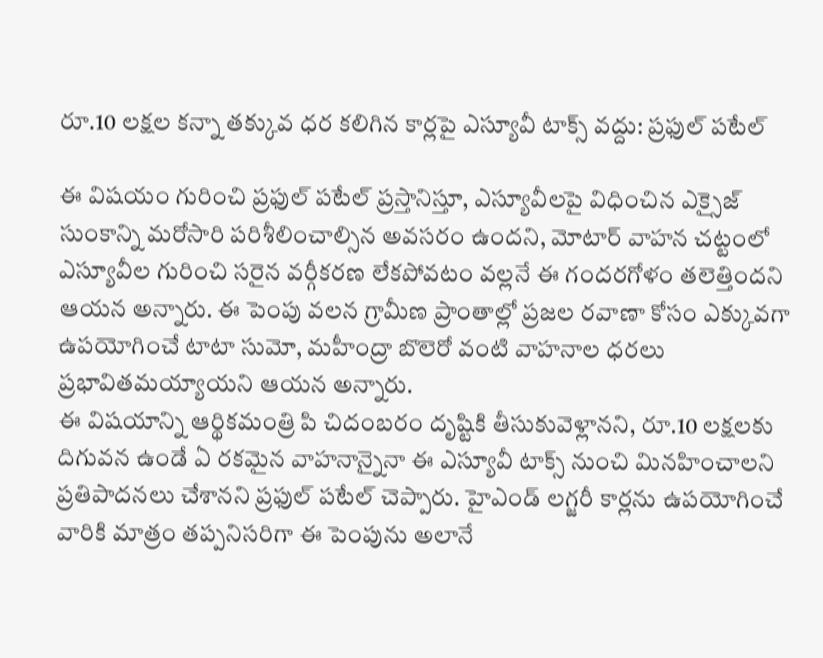రూ.10 లక్షల కన్నా తక్కువ ధర కలిగిన కార్లపై ఎస్యూవీ టాక్స్ వద్దు: ప్రఫుల్ పటేల్

ఈ విషయం గురించి ప్రఫుల్ పటేల్ ప్రస్తానిస్తూ, ఎస్యూవీలపై విధించిన ఎక్సైజ్ సుంకాన్ని మరోసారి పరిశీలించాల్సిన అవసరం ఉందని, మోటార్ వాహన చట్టంలో ఎస్యూవీల గురించి సరైన వర్గీకరణ లేకపోవటం వల్లనే ఈ గందరగోళం తలెత్తిందని ఆయన అన్నారు. ఈ పెంపు వలన గ్రామీణ ప్రాంతాల్లో ప్రజల రవాణా కోసం ఎక్కువగా ఉపయోగించే టాటా సుమో, మహీంద్రా బొలెరో వంటి వాహనాల ధరలు ప్రభావితమయ్యాయని ఆయన అన్నారు.
ఈ విషయాన్ని ఆర్థికమంత్రి పి చిదంబరం దృష్టికి తీసుకువెళ్లానని, రూ.10 లక్షలకు దిగువన ఉండే ఏ రకమైన వాహనాన్నైనా ఈ ఎస్యూవీ టాక్స్ నుంచి మినహించాలని ప్రతిపాదనలు చేశానని ప్రఫుల్ పటేల్ చెప్పారు. హైఎండ్ లగ్జరీ కార్లను ఉపయోగించే వారికి మాత్రం తప్పనిసరిగా ఈ పెంపును అలానే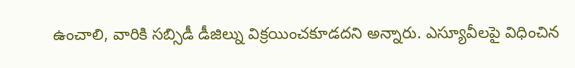ఉంచాలి, వారికి సబ్సిడీ డీజిల్ను విక్రయించకూడదని అన్నారు. ఎస్యూవీలపై విధించిన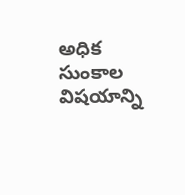అధిక సుంకాల విషయాన్ని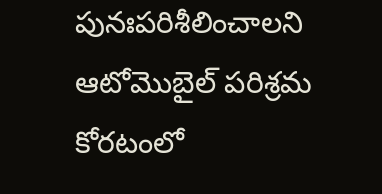పునఃపరిశీలించాలని ఆటోమొబైల్ పరిశ్రమ కోరటంలో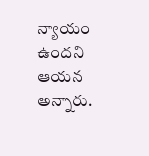న్యాయం ఉందని ఆయన అన్నారు.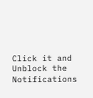Click it and Unblock the Notifications